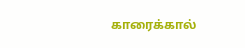காரைக்கால்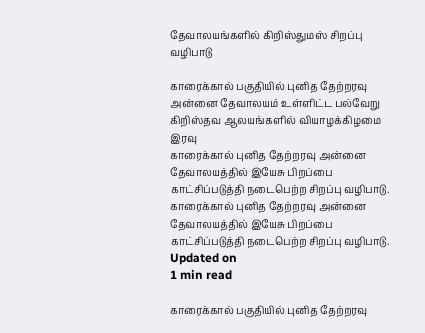தேவாலயங்களில் கிறிஸ்துமஸ் சிறப்பு வழிபாடு

காரைக்கால் பகுதியில் புனித தேற்றரவு அன்னை தேவாலயம் உள்ளிட்ட பல்வேறு கிறிஸ்தவ ஆலயங்களில் வியாழக்கிழமை இரவு
காரைக்கால் புனித தேற்றரவு அன்னை தேவாலயத்தில் இயேசு பிறப்பை காட்சிப்படுத்தி நடைபெற்ற சிறப்பு வழிபாடு.
காரைக்கால் புனித தேற்றரவு அன்னை தேவாலயத்தில் இயேசு பிறப்பை காட்சிப்படுத்தி நடைபெற்ற சிறப்பு வழிபாடு.
Updated on
1 min read

காரைக்கால் பகுதியில் புனித தேற்றரவு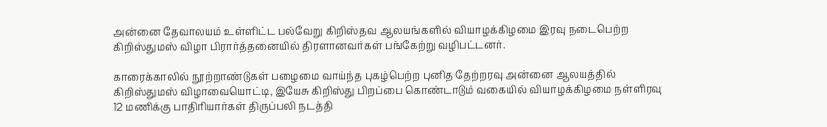அன்னை தேவாலயம் உள்ளிட்ட பல்வேறு கிறிஸ்தவ ஆலயங்களில் வியாழக்கிழமை இரவு நடைபெற்ற கிறிஸ்துமஸ் விழா பிரார்த்தனையில் திரளானவர்கள் பங்கேற்று வழிபட்டனர்.

காரைக்காலில் நூற்றாண்டுகள் பழைமை வாய்ந்த புகழ்பெற்ற புனித தேற்றரவு அன்னை ஆலயத்தில் கிறிஸ்துமஸ் விழாவையொட்டி, இயேசு கிறிஸ்து பிறப்பை கொண்டாடும் வகையில் வியாழக்கிழமை நள்ளிரவு 12 மணிக்கு பாதிரியார்கள் திருப்பலி நடத்தி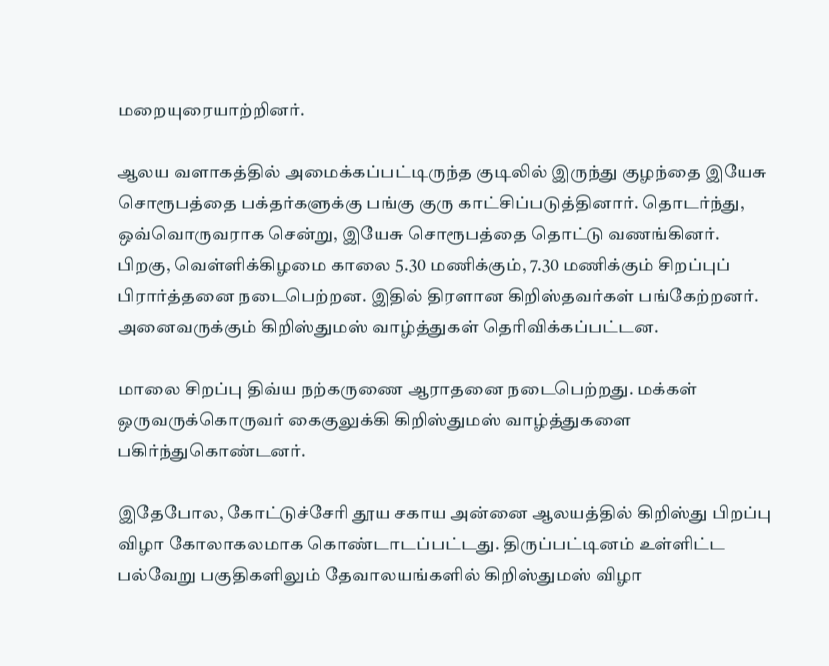மறையுரையாற்றினர்.

ஆலய வளாகத்தில் அமைக்கப்பட்டிருந்த குடிலில் இருந்து குழந்தை இயேசு சொரூபத்தை பக்தர்களுக்கு பங்கு குரு காட்சிப்படுத்தினார். தொடர்ந்து, ஒவ்வொருவராக சென்று, இயேசு சொரூபத்தை தொட்டு வணங்கினர். பிறகு, வெள்ளிக்கிழமை காலை 5.30 மணிக்கும், 7.30 மணிக்கும் சிறப்புப் பிரார்த்தனை நடைபெற்றன. இதில் திரளான கிறிஸ்தவர்கள் பங்கேற்றனர். அனைவருக்கும் கிறிஸ்துமஸ் வாழ்த்துகள் தெரிவிக்கப்பட்டன.

மாலை சிறப்பு திவ்ய நற்கருணை ஆராதனை நடைபெற்றது. மக்கள் ஒருவருக்கொருவர் கைகுலுக்கி கிறிஸ்துமஸ் வாழ்த்துகளை பகிர்ந்துகொண்டனர்.

இதேபோல, கோட்டுச்சேரி தூய சகாய அன்னை ஆலயத்தில் கிறிஸ்து பிறப்பு விழா கோலாகலமாக கொண்டாடப்பட்டது. திருப்பட்டினம் உள்ளிட்ட பல்வேறு பகுதிகளிலும் தேவாலயங்களில் கிறிஸ்துமஸ் விழா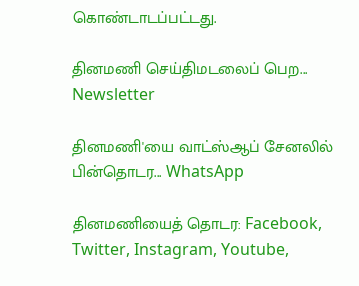கொண்டாடப்பட்டது.

தினமணி செய்திமடலைப் பெற... Newsletter

தினமணி'யை வாட்ஸ்ஆப் சேனலில் பின்தொடர... WhatsApp

தினமணியைத் தொடர: Facebook, Twitter, Instagram, Youtube,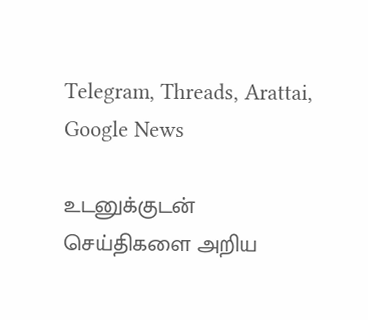Telegram, Threads, Arattai, Google News

உடனுக்குடன் செய்திகளை அறிய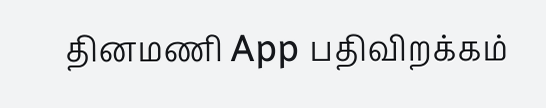தினமணி App பதிவிறக்கம்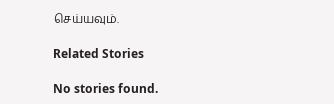செய்யவும்.

Related Stories

No stories found.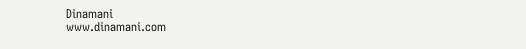Dinamani
www.dinamani.com